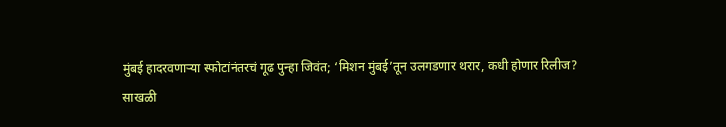मुंबई हादरवणाऱ्या स्फोटांनंतरचं गूढ पुन्हा जिवंत; ‘मिशन मुंबई’तून उलगडणार थरार, कधी होणार रिलीज?
साखळी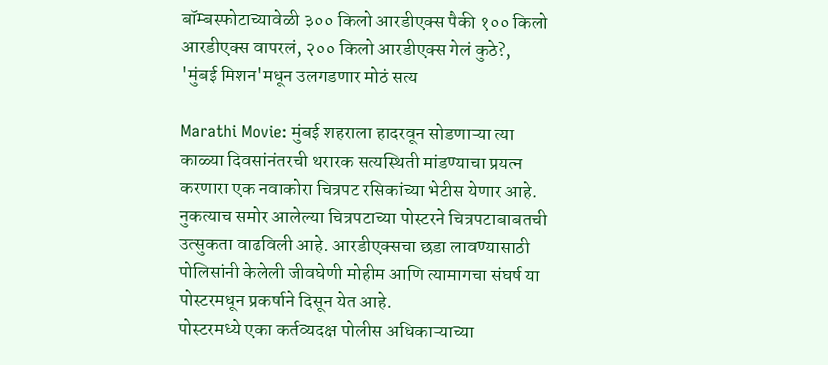बॉम्बस्फोटाच्यावेळी ३०० किलो आरडीएक्स पैकी १०० किलो आरडीएक्स वापरलं, २०० किलो आरडीएक्स गेलं कुठे?, 'मुंबई मिशन'मधून उलगडणार मोठं सत्य

Marathi Movie: मुंबई शहराला हादरवून सोडणाऱ्या त्या काळ्या दिवसांनंतरची थरारक सत्यस्थिती मांडण्याचा प्रयत्न करणारा एक नवाकोरा चित्रपट रसिकांच्या भेटीस येणार आहे. नुकत्याच समोर आलेल्या चित्रपटाच्या पोस्टरने चित्रपटाबाबतची उत्सुकता वाढविली आहे. आरडीएक्सचा छडा लावण्यासाठी पोलिसांनी केलेली जीवघेणी मोहीम आणि त्यामागचा संघर्ष या पोस्टरमधून प्रकर्षाने दिसून येत आहे.
पोस्टरमध्ये एका कर्तव्यदक्ष पोलीस अधिकाऱ्याच्या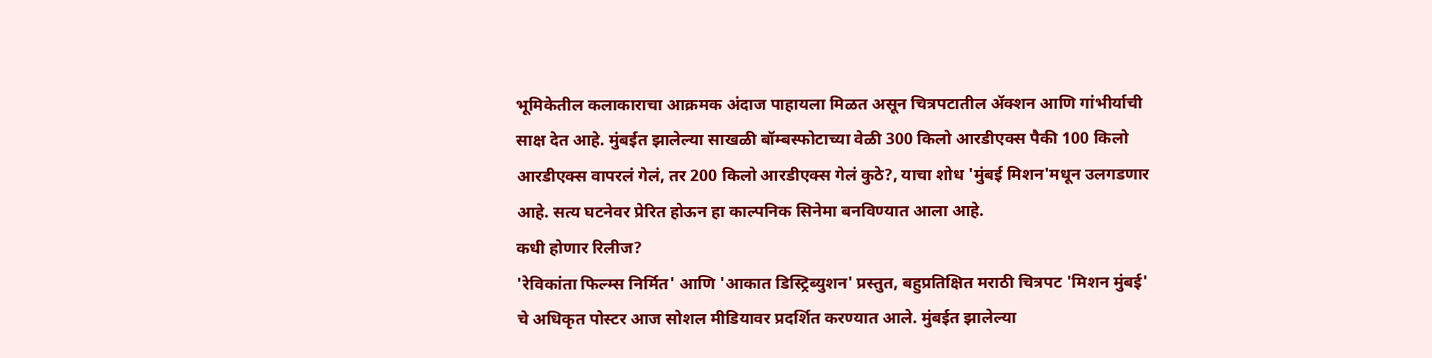भूमिकेतील कलाकाराचा आक्रमक अंदाज पाहायला मिळत असून चित्रपटातील ॲक्शन आणि गांभीर्याची साक्ष देत आहे. मुंबईत झालेल्या साखळी बॉम्बस्फोटाच्या वेळी 300 किलो आरडीएक्स पैकी 100 किलो आरडीएक्स वापरलं गेलं, तर 200 किलो आरडीएक्स गेलं कुठे?, याचा शोध 'मुंबई मिशन'मधून उलगडणार आहे. सत्य घटनेवर प्रेरित होऊन हा काल्पनिक सिनेमा बनविण्यात आला आहे.
कधी होणार रिलीज?
'रेविकांता फिल्म्स निर्मित' आणि 'आकात डिस्ट्रिब्युशन' प्रस्तुत, बहुप्रतिक्षित मराठी चित्रपट 'मिशन मुंबई' चे अधिकृत पोस्टर आज सोशल मीडियावर प्रदर्शित करण्यात आले. मुंबईत झालेल्या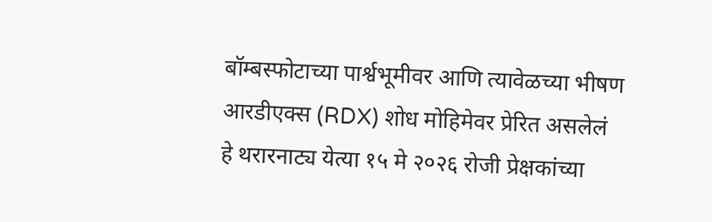बॉम्बस्फोटाच्या पार्श्वभूमीवर आणि त्यावेळच्या भीषण आरडीएक्स (RDX) शोध मोहिमेवर प्रेरित असलेलं हे थरारनाट्य येत्या १५ मे २०२६ रोजी प्रेक्षकांच्या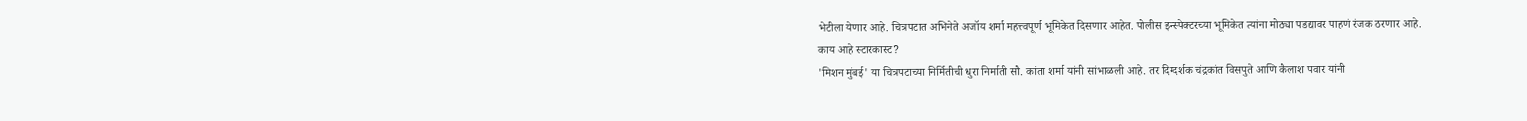भेटीला येणार आहे. चित्रपटात अभिनेते अजॉय शर्मा महत्त्वपूर्ण भूमिकेत दिसणार आहेत. पोलीस इन्स्पेक्टरच्या भूमिकेत त्यांना मोठ्या पडद्यावर पाहणं रंजक ठरणार आहे.
काय आहे स्टारकास्ट?
'मिशन मुंबई' या चित्रपटाच्या निर्मितीची धुरा निर्माती सौ. कांता शर्मा यांनी सांभाळली आहे. तर दिग्दर्शक चंद्रकांत विसपुते आणि कैलाश पवार यांनी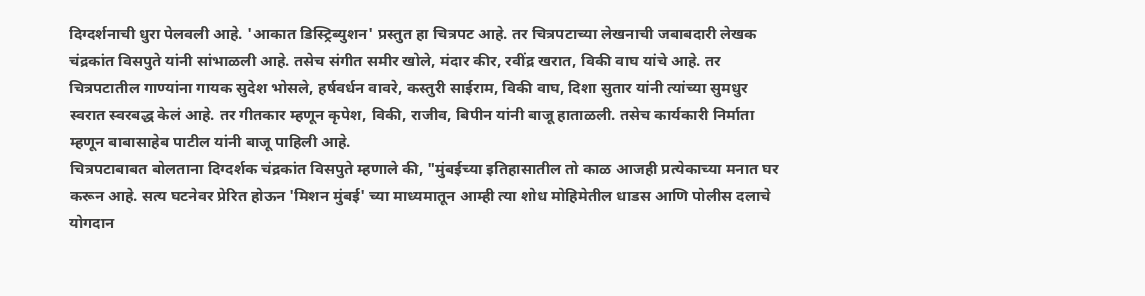दिग्दर्शनाची धुरा पेलवली आहे. 'आकात डिस्ट्रिब्युशन' प्रस्तुत हा चित्रपट आहे. तर चित्रपटाच्या लेखनाची जबाबदारी लेखक चंद्रकांत विसपुते यांनी सांभाळली आहे. तसेच संगीत समीर खोले, मंदार कीर, रवींद्र खरात, विकी वाघ यांचे आहे. तर चित्रपटातील गाण्यांना गायक सुदेश भोसले, हर्षवर्धन वावरे, कस्तुरी साईराम, विकी वाघ, दिशा सुतार यांनी त्यांच्या सुमधुर स्वरात स्वरबद्ध केलं आहे. तर गीतकार म्हणून कृपेश, विकी, राजीव, बिपीन यांनी बाजू हाताळली. तसेच कार्यकारी निर्माता म्हणून बाबासाहेब पाटील यांनी बाजू पाहिली आहे.
चित्रपटाबाबत बोलताना दिग्दर्शक चंद्रकांत विसपुते म्हणाले की, "मुंबईच्या इतिहासातील तो काळ आजही प्रत्येकाच्या मनात घर करून आहे. सत्य घटनेवर प्रेरित होऊन 'मिशन मुंबई' च्या माध्यमातून आम्ही त्या शोध मोहिमेतील धाडस आणि पोलीस दलाचे योगदान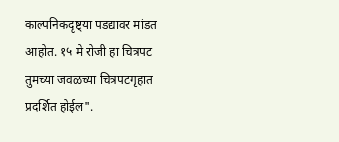काल्पनिकदृष्ट्या पडद्यावर मांडत आहोत. १५ मे रोजी हा चित्रपट तुमच्या जवळच्या चित्रपटगृहात प्रदर्शित होईल".